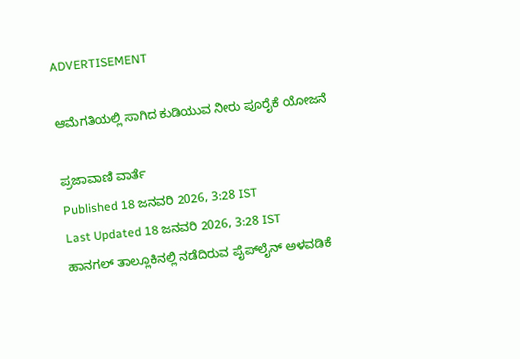ADVERTISEMENT

ಆಮೆಗತಿಯಲ್ಲಿ ಸಾಗಿದ ಕುಡಿಯುವ ನೀರು ಪೂರೈಕೆ ಯೋಜನೆ

ಪ್ರಜಾವಾಣಿ ವಾರ್ತೆ
Published 18 ಜನವರಿ 2026, 3:28 IST
Last Updated 18 ಜನವರಿ 2026, 3:28 IST
ಹಾನಗಲ್ ತಾಲ್ಲೂಕಿನಲ್ಲಿ ನಡೆದಿರುವ ಪೈಪ್‌ಲೈನ್ ಅಳವಡಿಕೆ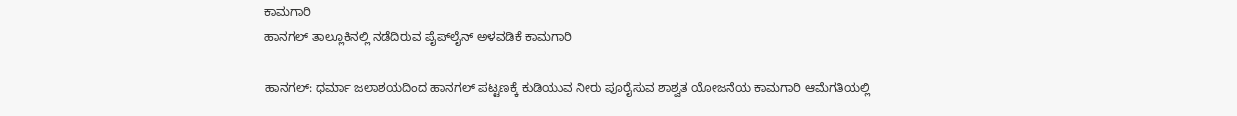ಕಾಮಗಾರಿ
ಹಾನಗಲ್ ತಾಲ್ಲೂಕಿನಲ್ಲಿ ನಡೆದಿರುವ ಪೈಪ್‌ಲೈನ್ ಅಳವಡಿಕೆ ಕಾಮಗಾರಿ

ಹಾನಗಲ್: ಧರ್ಮಾ ಜಲಾಶಯದಿಂದ ಹಾನಗಲ್‌ ಪಟ್ಟಣಕ್ಕೆ ಕುಡಿಯುವ ನೀರು ಪೂರೈಸುವ ಶಾಶ್ವತ ಯೋಜನೆಯ ಕಾಮಗಾರಿ ಆಮೆಗತಿಯಲ್ಲಿ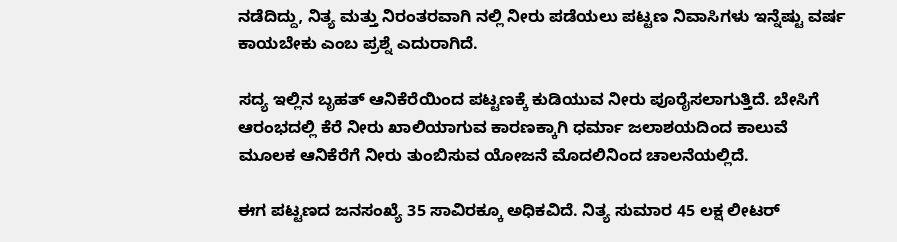ನಡೆದಿದ್ದು, ನಿತ್ಯ ಮತ್ತು ನಿರಂತರವಾಗಿ ನಲ್ಲಿ ನೀರು ಪಡೆಯಲು ಪಟ್ಟಣ ನಿವಾಸಿಗಳು ಇನ್ನೆಷ್ಟು ವರ್ಷ ಕಾಯಬೇಕು ಎಂಬ ಪ್ರಶ್ನೆ ಎದುರಾಗಿದೆ.

ಸದ್ಯ ಇಲ್ಲಿನ ಬೃಹತ್‌ ಆನಿಕೆರೆಯಿಂದ ಪಟ್ಟಣಕ್ಕೆ ಕುಡಿಯುವ ನೀರು ಪೂರೈಸಲಾಗುತ್ತಿದೆ. ಬೇಸಿಗೆ ಆರಂಭದಲ್ಲಿ ಕೆರೆ ನೀರು ಖಾಲಿಯಾಗುವ ಕಾರಣಕ್ಕಾಗಿ ಧರ್ಮಾ ಜಲಾಶಯದಿಂದ ಕಾಲುವೆ ಮೂಲಕ ಆನಿಕೆರೆಗೆ ನೀರು ತುಂಬಿಸುವ ಯೋಜನೆ ಮೊದಲಿನಿಂದ ಚಾಲನೆಯಲ್ಲಿದೆ.

ಈಗ ಪಟ್ಟಣದ ಜನಸಂಖ್ಯೆ 35 ಸಾವಿರಕ್ಕೂ ಅಧಿಕವಿದೆ. ನಿತ್ಯ ಸುಮಾರ 45 ಲಕ್ಷ ಲೀಟರ್‌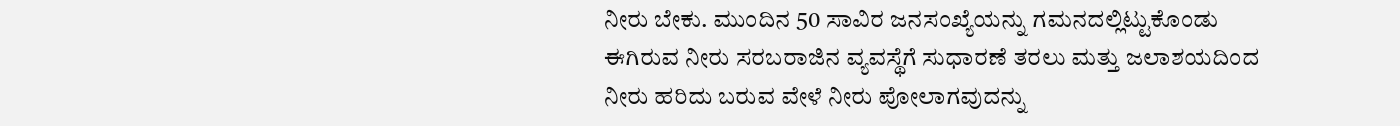ನೀರು ಬೇಕು. ಮುಂದಿನ 50 ಸಾವಿರ ಜನಸಂಖ್ಯೆಯನ್ನು ಗಮನದಲ್ಲಿಟ್ಟುಕೊಂಡು ಈಗಿರುವ ನೀರು ಸರಬರಾಜಿನ ವ್ಯವಸ್ಥೆಗೆ ಸುಧಾರಣೆ ತರಲು ಮತ್ತು ಜಲಾಶಯದಿಂದ ನೀರು ಹರಿದು ಬರುವ ವೇಳೆ ನೀರು ಪೋಲಾಗವುದನ್ನು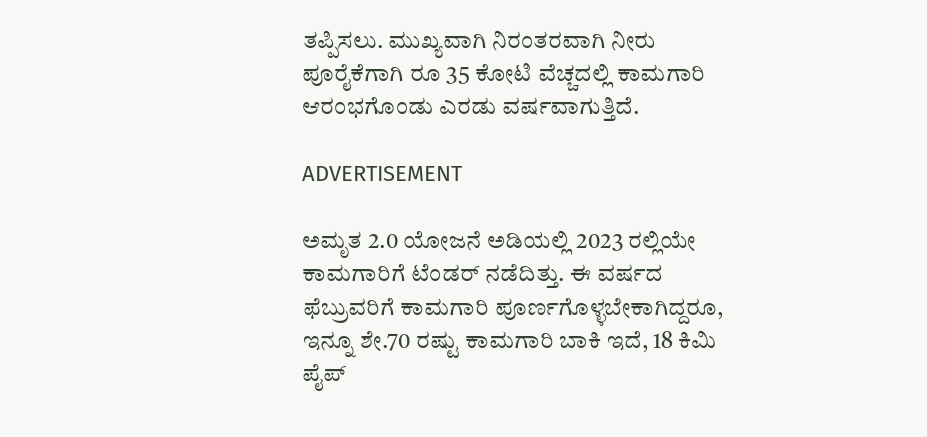ತಪ್ಪಿಸಲು. ಮುಖ್ಯವಾಗಿ ನಿರಂತರವಾಗಿ ನೀರು ಪೂರೈಕೆಗಾಗಿ ರೂ 35 ಕೋಟಿ ವೆಚ್ಚದಲ್ಲಿ ಕಾಮಗಾರಿ ಆರಂಭಗೊಂಡು ಎರಡು ವರ್ಷವಾಗುತ್ತಿದೆ.

ADVERTISEMENT

ಅಮೃತ 2.0 ಯೋಜನೆ ಅಡಿಯಲ್ಲಿ 2023 ರಲ್ಲಿಯೇ ಕಾಮಗಾರಿಗೆ ಟೆಂಡರ್‌ ನಡೆದಿತ್ತು. ಈ ವರ್ಷದ ಫೆಬ್ರುವರಿಗೆ ಕಾಮಗಾರಿ ಪೂರ್ಣಗೊಳ್ಳಬೇಕಾಗಿದ್ದರೂ, ಇನ್ನೂ ಶೇ.70 ರಷ್ಟು ಕಾಮಗಾರಿ ಬಾಕಿ ಇದೆ, 18 ಕಿಮಿ ಪೈಪ್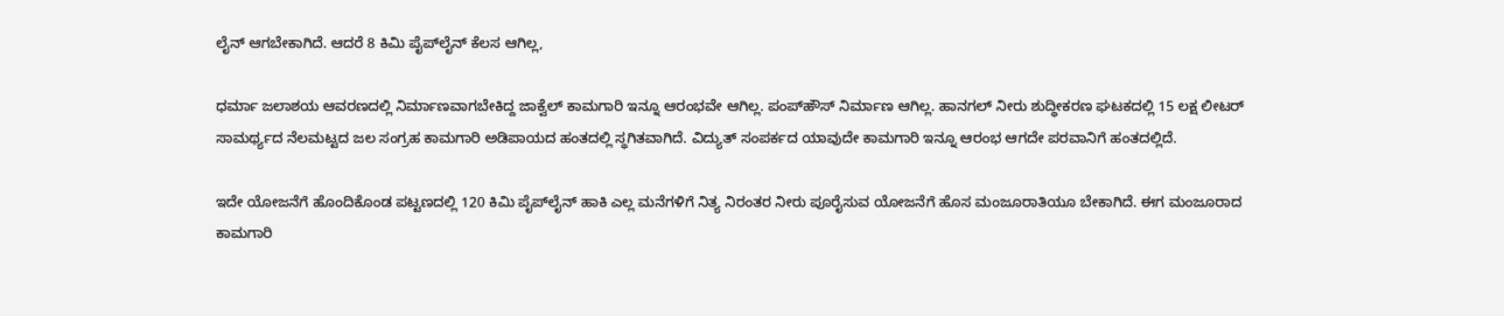ಲೈನ್ ಆಗಬೇಕಾಗಿದೆ. ಆದರೆ 8 ಕಿಮಿ ಪೈಪ್‌ಲೈನ್‌ ಕೆಲಸ ಆಗಿಲ್ಲ,

ಧರ್ಮಾ ಜಲಾಶಯ ಆವರಣದಲ್ಲಿ ನಿರ್ಮಾಣವಾಗಬೇಕಿದ್ದ ಜಾಕ್ವೆಲ್‌ ಕಾಮಗಾರಿ ಇನ್ನೂ ಆರಂಭವೇ ಆಗಿಲ್ಲ. ಪಂಪ್‌ಹೌಸ್ ನಿರ್ಮಾಣ ಆಗಿಲ್ಲ. ಹಾನಗಲ್‌ ನೀರು ಶುದ್ಧೀಕರಣ ಘಟಕದಲ್ಲಿ 15 ಲಕ್ಷ ಲೀಟರ್ ಸಾಮರ್ಥ್ಯದ ನೆಲಮಟ್ಟದ ಜಲ ಸಂಗ್ರಹ ಕಾಮಗಾರಿ ಅಡಿಪಾಯದ ಹಂತದಲ್ಲಿ ಸ್ಥಗಿತವಾಗಿದೆ. ವಿದ್ಯುತ್ ಸಂಪರ್ಕದ ಯಾವುದೇ ಕಾಮಗಾರಿ ಇನ್ನೂ ಆರಂಭ ಆಗದೇ ಪರವಾನಿಗೆ ಹಂತದಲ್ಲಿದೆ.

ಇದೇ ಯೋಜನೆಗೆ ಹೊಂದಿಕೊಂಡ ಪಟ್ಟಣದಲ್ಲಿ 120 ಕಿಮಿ ಪೈಪ್‌ಲೈನ್ ಹಾಕಿ ಎಲ್ಲ ಮನೆಗಳಿಗೆ ನಿತ್ಯ ನಿರಂತರ ನೀರು ಪೂರೈಸುವ ಯೋಜನೆಗೆ ಹೊಸ ಮಂಜೂರಾತಿಯೂ ಬೇಕಾಗಿದೆ. ಈಗ ಮಂಜೂರಾದ ಕಾಮಗಾರಿ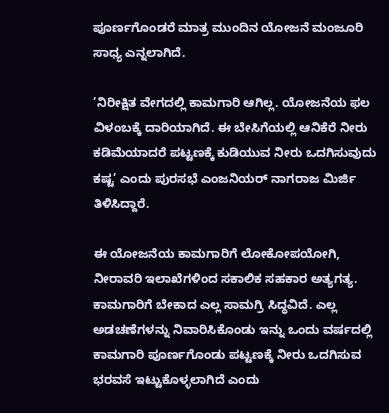ಪೂರ್ಣಗೊಂಡರೆ ಮಾತ್ರ ಮುಂದಿನ ಯೋಜನೆ ಮಂಜೂರಿ ಸಾಧ್ಯ ಎನ್ನಲಾಗಿದೆ.

’ನಿರೀಕ್ಷಿತ ವೇಗದಲ್ಲಿ ಕಾಮಗಾರಿ ಆಗಿಲ್ಲ. ಯೋಜನೆಯ ಫಲ ವಿಳಂಬಕ್ಕೆ ದಾರಿಯಾಗಿದೆ. ಈ ಬೇಸಿಗೆಯಲ್ಲಿ ಆನಿಕೆರೆ ನೀರು ಕಡಿಮೆಯಾದರೆ ಪಟ್ಟಣಕ್ಕೆ ಕುಡಿಯುವ ನೀರು ಒದಗಿಸುವುದು ಕಷ್ಟ’ ಎಂದು ಪುರಸಭೆ ಎಂಜನಿಯರ್‌ ನಾಗರಾಜ ಮಿರ್ಜಿ ತಿಳಿಸಿದ್ದಾರೆ.

ಈ ಯೋಜನೆಯ ಕಾಮಗಾರಿಗೆ ಲೋಕೋಪಯೋಗಿ, ನೀರಾವರಿ ಇಲಾಖೆಗಳಿಂದ ಸಕಾಲಿಕ ಸಹಕಾರ ಅತ್ಯಗತ್ಯ. ಕಾಮಗಾರಿಗೆ ಬೇಕಾದ ಎಲ್ಲ ಸಾಮಗ್ರಿ ಸಿದ್ಧವಿದೆ. ಎಲ್ಲ ಅಡಚಣೆಗಳನ್ನು ನಿವಾರಿಸಿಕೊಂಡು ಇನ್ನು ಒಂದು ವರ್ಷದಲ್ಲಿ ಕಾಮಗಾರಿ ಪೂರ್ಣಗೊಂಡು ಪಟ್ಟಣಕ್ಕೆ ನೀರು ಒದಗಿಸುವ ಭರವಸೆ ಇಟ್ಟುಕೊಳ್ಳಲಾಗಿದೆ ಎಂದು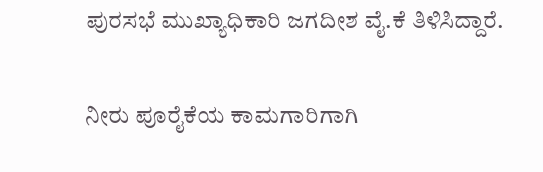ಪುರಸಭೆ ಮುಖ್ಯಾಧಿಕಾರಿ ಜಗದೀಶ ವೈ.ಕೆ ತಿಳಿಸಿದ್ದಾರೆ.

ನೀರು ಪೂರೈಕೆಯ ಕಾಮಗಾರಿಗಾಗಿ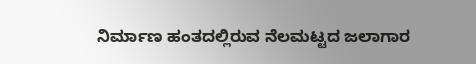ನಿರ್ಮಾಣ ಹಂತದಲ್ಲಿರುವ ನೆಲಮಟ್ಟದ ಜಲಾಗಾರ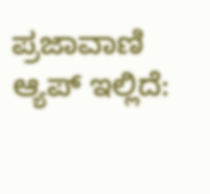ಪ್ರಜಾವಾಣಿ ಆ್ಯಪ್ ಇಲ್ಲಿದೆ: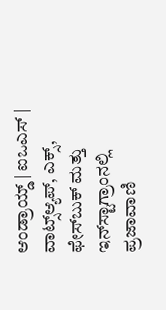ಆಂಡ್ರಾಯ್ಡ್ | ಐಒಎಸ್ | ವಾಟ್ಸ್ಆ್ಯಪ್, ಎಕ್ಸ್, ಫೇಸ್‌ಬುಕ್ ಮತ್ತು ಇನ್‌ಸ್ಟಾಗ್ರಾಂನಲ್ಲಿ ಪ್ರಜಾವಾಣಿ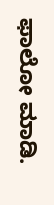ಫಾಲೋ ಮಾಡಿ.